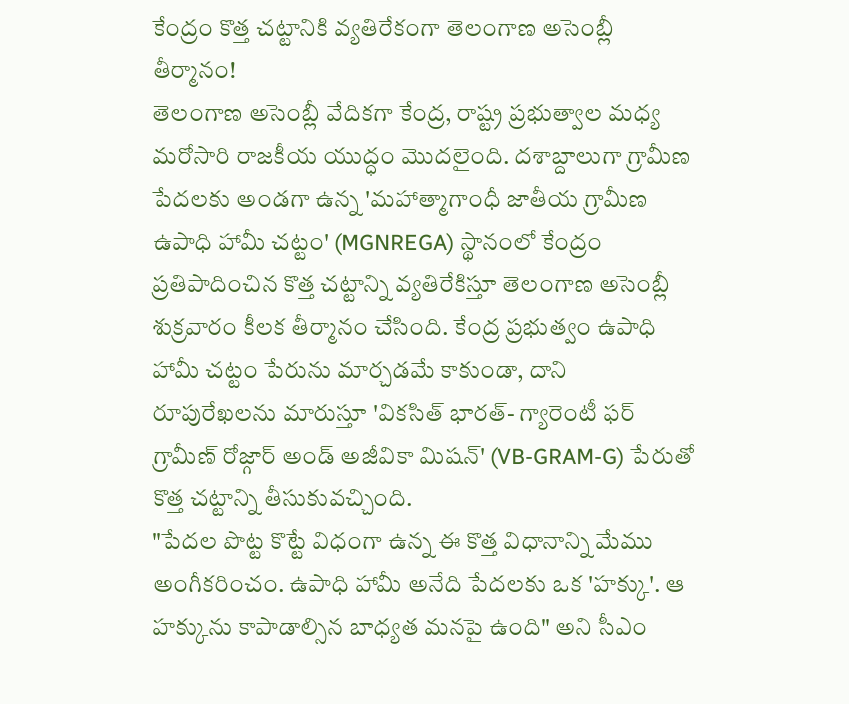కేంద్రం కొత్త చట్టానికి వ్యతిరేకంగా తెలంగాణ అసెంబ్లీ తీర్మానం!
తెలంగాణ అసెంబ్లీ వేదికగా కేంద్ర, రాష్ట్ర ప్రభుత్వాల మధ్య మరోసారి రాజకీయ యుద్ధం మొదలైంది. దశాబ్దాలుగా గ్రామీణ పేదలకు అండగా ఉన్న 'మహాత్మాగాంధీ జాతీయ గ్రామీణ ఉపాధి హామీ చట్టం' (MGNREGA) స్థానంలో కేంద్రం ప్రతిపాదించిన కొత్త చట్టాన్ని వ్యతిరేకిస్తూ తెలంగాణ అసెంబ్లీ శుక్రవారం కీలక తీర్మానం చేసింది. కేంద్ర ప్రభుత్వం ఉపాధి హామీ చట్టం పేరును మార్చడమే కాకుండా, దాని రూపురేఖలను మారుస్తూ 'వికసిత్ భారత్- గ్యారెంటీ ఫర్ గ్రామీణ్ రోజ్గార్ అండ్ అజీవికా మిషన్' (VB-GRAM-G) పేరుతో కొత్త చట్టాన్ని తీసుకువచ్చింది.
"పేదల పొట్ట కొట్టే విధంగా ఉన్న ఈ కొత్త విధానాన్ని మేము అంగీకరించం. ఉపాధి హామీ అనేది పేదలకు ఒక 'హక్కు'. ఆ హక్కును కాపాడాల్సిన బాధ్యత మనపై ఉంది" అని సీఎం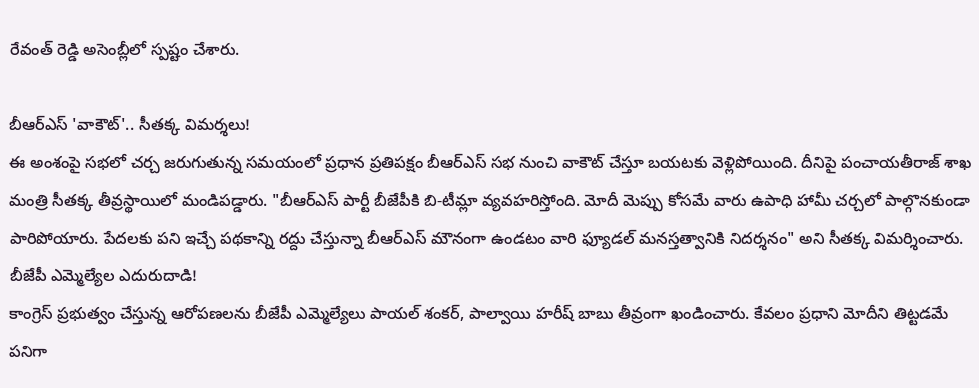రేవంత్ రెడ్డి అసెంబ్లీలో స్పష్టం చేశారు.

బీఆర్ఎస్ 'వాకౌట్'.. సీతక్క విమర్శలు!
ఈ అంశంపై సభలో చర్చ జరుగుతున్న సమయంలో ప్రధాన ప్రతిపక్షం బీఆర్ఎస్ సభ నుంచి వాకౌట్ చేస్తూ బయటకు వెళ్లిపోయింది. దీనిపై పంచాయతీరాజ్ శాఖ మంత్రి సీతక్క తీవ్రస్థాయిలో మండిపడ్డారు. "బీఆర్ఎస్ పార్టీ బీజేపీకి బి-టీమ్లా వ్యవహరిస్తోంది. మోదీ మెప్పు కోసమే వారు ఉపాధి హామీ చర్చలో పాల్గొనకుండా పారిపోయారు. పేదలకు పని ఇచ్చే పథకాన్ని రద్దు చేస్తున్నా బీఆర్ఎస్ మౌనంగా ఉండటం వారి ఫ్యూడల్ మనస్తత్వానికి నిదర్శనం" అని సీతక్క విమర్శించారు.
బీజేపీ ఎమ్మెల్యేల ఎదురుదాడి!
కాంగ్రెస్ ప్రభుత్వం చేస్తున్న ఆరోపణలను బీజేపీ ఎమ్మెల్యేలు పాయల్ శంకర్, పాల్వాయి హరీష్ బాబు తీవ్రంగా ఖండించారు. కేవలం ప్రధాని మోదీని తిట్టడమే పనిగా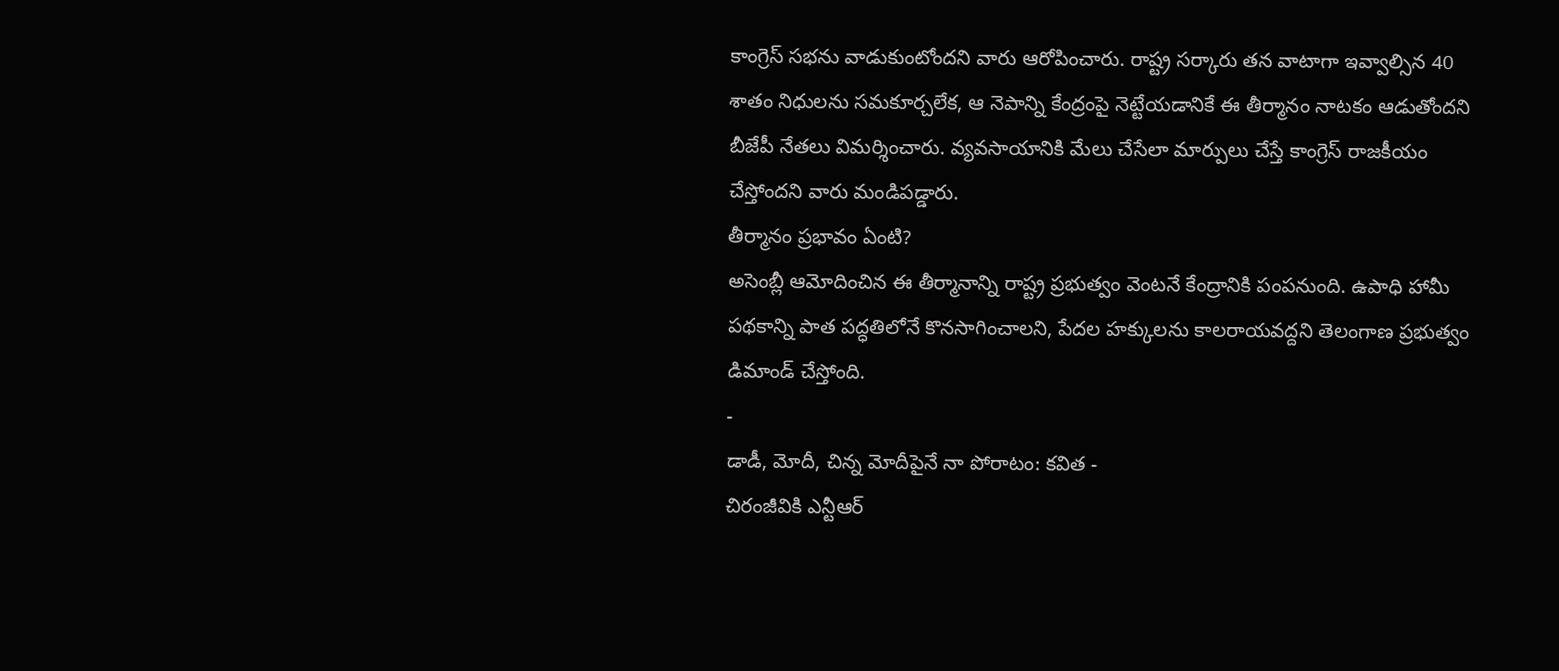కాంగ్రెస్ సభను వాడుకుంటోందని వారు ఆరోపించారు. రాష్ట్ర సర్కారు తన వాటాగా ఇవ్వాల్సిన 40 శాతం నిధులను సమకూర్చలేక, ఆ నెపాన్ని కేంద్రంపై నెట్టేయడానికే ఈ తీర్మానం నాటకం ఆడుతోందని బీజేపీ నేతలు విమర్శించారు. వ్యవసాయానికి మేలు చేసేలా మార్పులు చేస్తే కాంగ్రెస్ రాజకీయం చేస్తోందని వారు మండిపడ్డారు.
తీర్మానం ప్రభావం ఏంటి?
అసెంబ్లీ ఆమోదించిన ఈ తీర్మానాన్ని రాష్ట్ర ప్రభుత్వం వెంటనే కేంద్రానికి పంపనుంది. ఉపాధి హామీ పథకాన్ని పాత పద్ధతిలోనే కొనసాగించాలని, పేదల హక్కులను కాలరాయవద్దని తెలంగాణ ప్రభుత్వం డిమాండ్ చేస్తోంది.
-
డాడీ, మోదీ, చిన్న మోదీపైనే నా పోరాటం: కవిత -
చిరంజీవికి ఎన్టీఆర్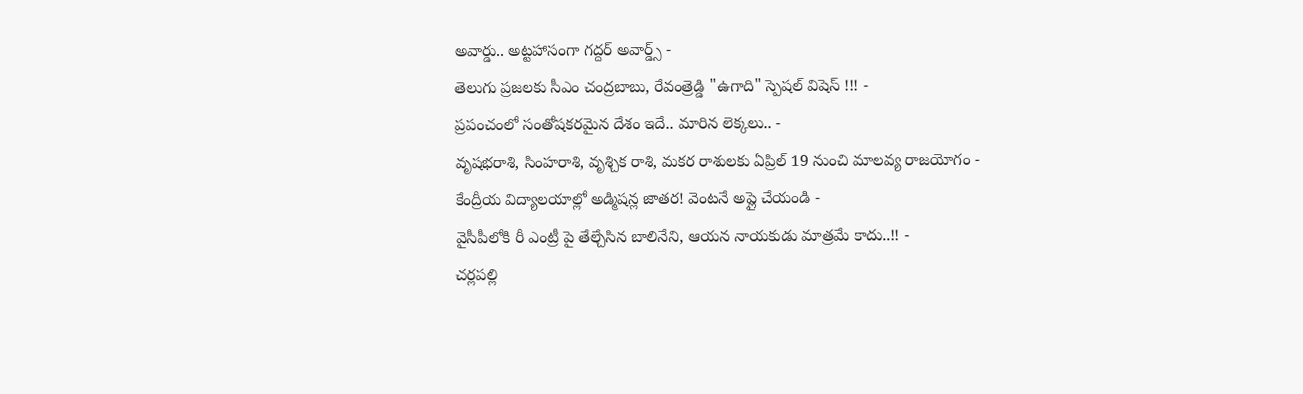అవార్డు.. అట్టహాసంగా గద్దర్ అవార్డ్స్ -
తెలుగు ప్రజలకు సీఎం చంద్రబాబు, రేవంత్రెడ్డి "ఉగాది" స్పెషల్ విషెస్ !!! -
ప్రపంచంలో సంతోషకరమైన దేశం ఇదే.. మారిన లెక్కలు.. -
వృషభరాశి, సింహరాశి, వృశ్చిక రాశి, మకర రాశులకు ఏప్రిల్ 19 నుంచి మాలవ్య రాజయోగం -
కేంద్రీయ విద్యాలయాల్లో అడ్మిషన్ల జాతర! వెంటనే అప్లై చేయండి -
వైసీపీలోకి రీ ఎంట్రీ పై తేల్చేసిన బాలినేని, ఆయన నాయకుడు మాత్రమే కాదు..!! -
చర్లపల్లి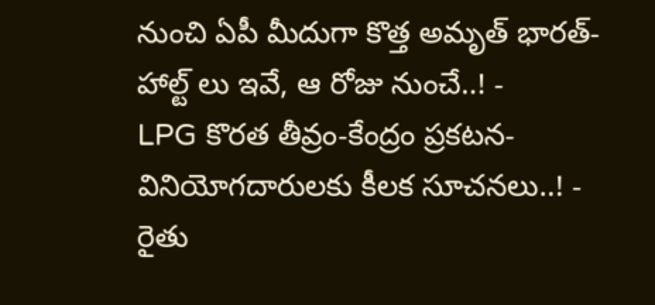నుంచి ఏపీ మీదుగా కొత్త అమృత్ భారత్-హాల్ట్ లు ఇవే, ఆ రోజు నుంచే..! -
LPG కొరత తీవ్రం-కేంద్రం ప్రకటన-వినియోగదారులకు కీలక సూచనలు..! -
రైతు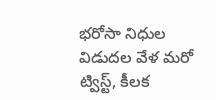భరోసా నిధుల విడుదల వేళ మరో ట్విస్ట్, కీలక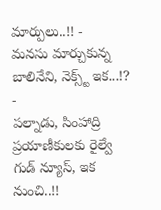మార్పులు..!! -
మనసు మార్చుకున్న బాలినేని, నెక్స్ట్ ఇక...!? -
పల్నాడు, సింహాద్రి ప్రయాణీకులకు రైల్వే గుడ్ న్యూస్, ఇక నుంచి..!!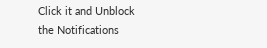Click it and Unblock the Notifications